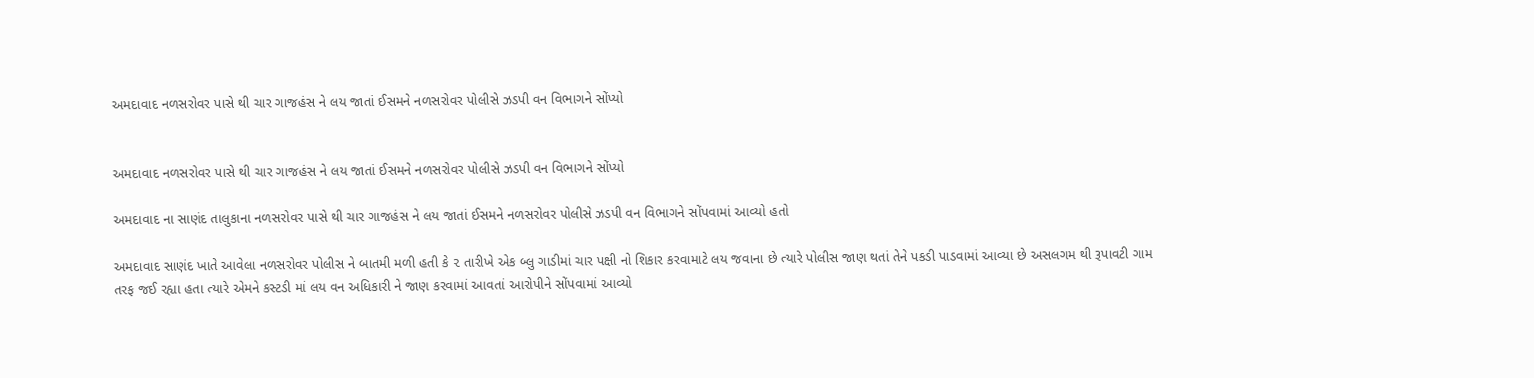અમદાવાદ નળસરોવર પાસે થી ચાર ગાજહંસ ને લય જાતાં ઈસમને નળસરોવર પોલીસે ઝડપી વન વિભાગને સોંપ્યો


અમદાવાદ નળસરોવર પાસે થી ચાર ગાજહંસ ને લય જાતાં ઈસમને નળસરોવર પોલીસે ઝડપી વન વિભાગને સોંપ્યો

અમદાવાદ ના સાણંદ તાલુકાના નળસરોવર પાસે થી ચાર ગાજહંસ ને લય જાતાં ઈસમને નળસરોવર પોલીસે ઝડપી વન વિભાગને સોંપવામાં આવ્યો હતો

અમદાવાદ સાણંદ ખાતે આવેલા નળસરોવર પોલીસ ને બાતમી મળી હતી કે ૨ તારીખે એક બ્લુ ગાડીમાં ચાર પક્ષી નો શિકાર કરવામાટે લય જવાના છે ત્યારે પોલીસ જાણ થતાં તેને પકડી પાડવામાં આવ્યા છે અસલગમ થી રૂપાવટી ગામ તરફ જઈ રહ્યા હતા ત્યારે એમને કસ્ટડી માં લય વન અધિકારી ને જાણ કરવામાં આવતાં આરોપીને સોંપવામાં આવ્યો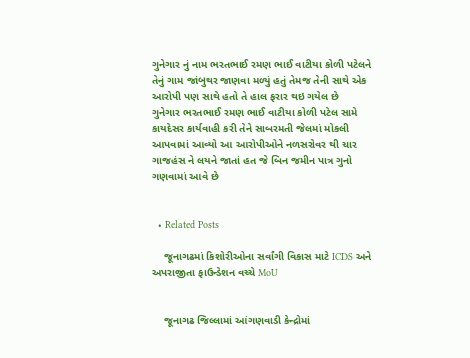ગુનેગાર નું નામ ભરતભાઈ રમણ ભાઈ વાટીયા કોળી પટેલને તેનું ગામ જાંબુથર જાણવા મળ્યું હતું તેમજ તેની સાથે એક આરોપી પણ સાથે હતો તે હાલ ફરાર થઇ ગયેલ છે
ગુનેગાર ભરતભાઈ રમણ ભાઈ વાટીયા કોળી પટેલ સામે કાયદેસર કાર્યવાહી કરી તેને સાબરમતી જેલમાં મોકલી આપવામાં આવ્યો આ આરોપીઓને નળસરોવર થી ચાર ગાજહંસ ને લયને જાતાં હત જે બિન જમીન પાત્ર ગુનો ગણવામાં આવે છે


  • Related Posts

    જૂનાગઢમાં કિશોરીઓના સર્વાંગી વિકાસ માટે ICDS અને અપરાજીતા ફાઉન્ડેશન વચ્ચે MoU


    જૂનાગઢ જિલ્લામાં આંગણવાડી કેન્દ્રોમાં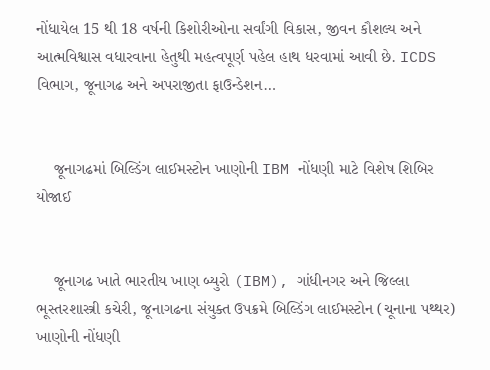નોંધાયેલ 15 થી 18 વર્ષની કિશોરીઓના સર્વાંગી વિકાસ, જીવન કૌશલ્ય અને આત્મવિશ્વાસ વધારવાના હેતુથી મહત્વપૂર્ણ પહેલ હાથ ધરવામાં આવી છે. ICDS વિભાગ, જૂનાગઢ અને અપરાજીતા ફાઉન્ડેશન…


    જૂનાગઢમાં બિલ્ડિંગ લાઈમસ્ટોન ખાણોની IBM નોંધણી માટે વિશેષ શિબિર યોજાઈ


    જૂનાગઢ ખાતે ભારતીય ખાણ બ્યુરો (IBM), ગાંધીનગર અને જિલ્લા ભૂસ્તરશાસ્ત્રી કચેરી, જૂનાગઢના સંયુક્ત ઉપક્રમે બિલ્ડિંગ લાઈમસ્ટોન (ચૂનાના પથ્થર) ખાણોની નોંધણી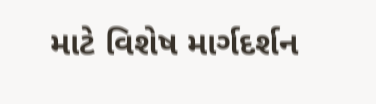માટે વિશેષ માર્ગદર્શન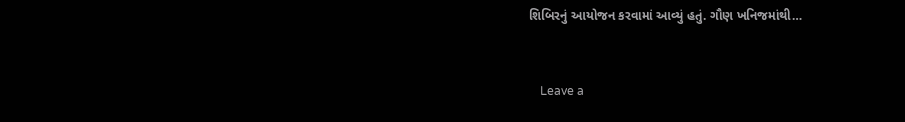શિબિરનું આયોજન કરવામાં આવ્યું હતું. ગૌણ ખનિજમાંથી…


    Leave a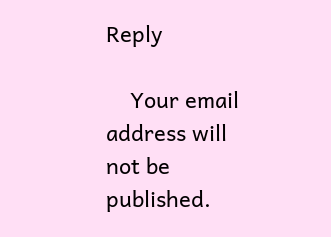Reply

    Your email address will not be published.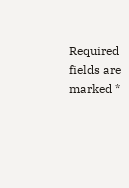Required fields are marked *